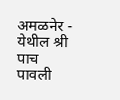अमळनेर - येथील श्री पाच पावली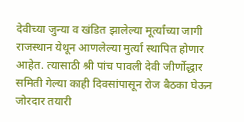देवीच्या जुन्या व खंडित झालेल्या मूर्त्यांच्या जागी राजस्थान येथून आणलेल्या मुर्त्या स्थापित होणार आहेत. त्यासाठी श्री पांच पावली देवी जीर्णोद्धार समिती गेल्या काही दिवसांपासून रोज बैठका घेऊन जोरदार तयारी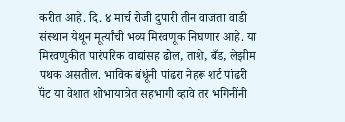करीत आहे. दि. ४ मार्च रोजी दुपारी तीन वाजता वाडी संस्थान येथून मूर्त्यांची भव्य मिरवणूक निघणार आहे. या मिरवणुकीत पारंपरिक वाद्यांसह ढोल, ताशे, बँड, लेझीम पथक असतील. भाविक बंधूंनी पांढरा नेहरू शर्ट पांढरी पॅंट या वेशात शोभायात्रेत सहभागी व्हावे तर भगिनींनी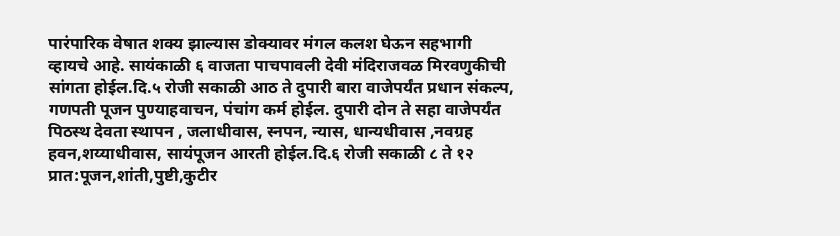पारंपारिक वेषात शक्य झाल्यास डोक्यावर मंगल कलश घेऊन सहभागी व्हायचे आहे. सायंकाळी ६ वाजता पाचपावली देवी मंदिराजवळ मिरवणुकीची सांगता होईल.दि.५ रोजी सकाळी आठ ते दुपारी बारा वाजेपर्यंत प्रधान संकल्प, गणपती पूजन पुण्याहवाचन, पंचांग कर्म होईल. दुपारी दोन ते सहा वाजेपर्यंत पिठस्थ देवता स्थापन , जलाधीवास, स्नपन, न्यास, धान्यधीवास ,नवग्रह हवन,शय्याधीवास, सायंपूजन आरती होईल.दि.६ रोजी सकाळी ८ ते १२ प्रात:पूजन,शांती,पुष्टी,कुटीर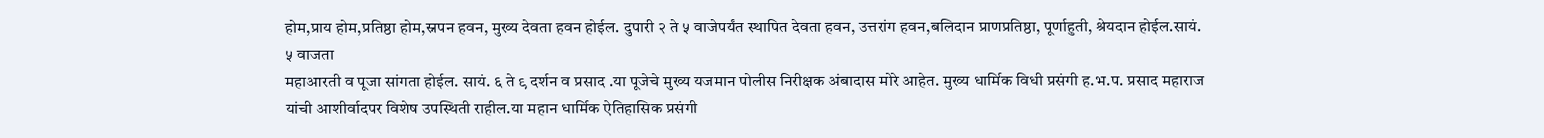होम,प्राय होम,प्रतिष्ठा होम,स्नपन हवन, मुख्य देवता हवन होईल. दुपारी २ ते ५ वाजेपर्यंत स्थापित देवता हवन, उत्तरांग हवन,बलिदान प्राणप्रतिष्ठा, पूर्णाहुती, श्रेयदान होईल.सायं. ५ वाजता
महाआरती व पूजा सांगता होईल. सायं. ६ ते ९ दर्शन व प्रसाद .या पूजेचे मुख्य यजमान पोलीस निरीक्षक अंबादास मोरे आहेत. मुख्य धार्मिक विधी प्रसंगी ह.भ.प. प्रसाद महाराज यांची आशीर्वादपर विशेष उपस्थिती राहील.या महान धार्मिक ऐतिहासिक प्रसंगी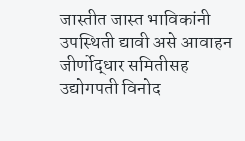जास्तीत जास्त भाविकांनी उपस्थिती द्यावी असे आवाहन जीर्णोद्धार समितीसह उद्योगपती विनोद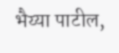भैय्या पाटील,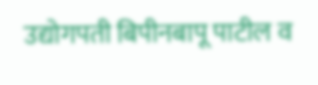उद्योगपती बिपीनबापू पाटील व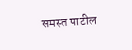समस्त पाटील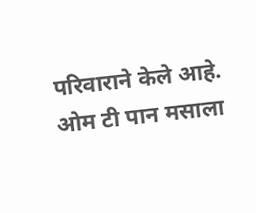परिवाराने केले आहे.
ओम टी पान मसाला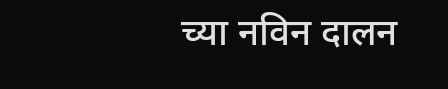च्या नविन दालन